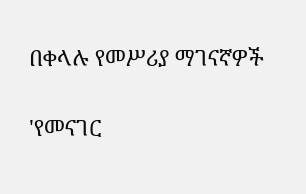በቀላሉ የመሥሪያ ማገናኛዎች

'የመናገር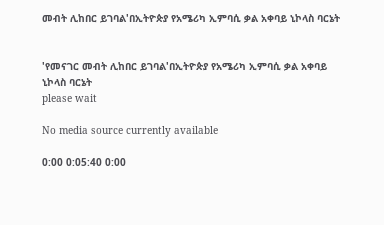መብት ሊከበር ይገባል'በኢትዮጵያ የአሜሪካ ኢምባሲ ቃል አቀባይ ኒኮላስ ባርኔት


'የመናገር መብት ሊከበር ይገባል'በኢትዮጵያ የአሜሪካ ኢምባሲ ቃል አቀባይ ኒኮላስ ባርኔት
please wait

No media source currently available

0:00 0:05:40 0:00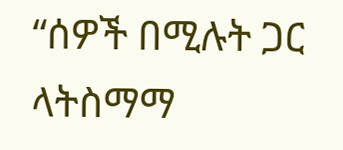“ሰዎች በሚሉት ጋር ላትስማማ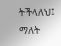ትችላለህ፤ ማለት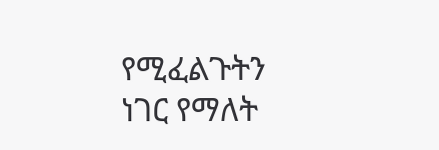የሚፈልጉትን ነገር የማለት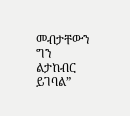መብታቸውን ግን ልታከብር ይገባል”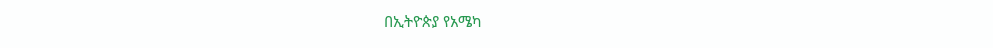በኢትዮጵያ የአሜካ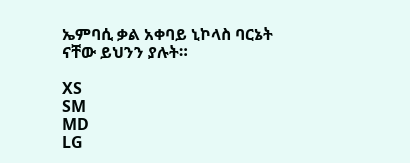ኤምባሲ ቃል አቀባይ ኒኮላስ ባርኔት ናቸው ይህንን ያሉት።

XS
SM
MD
LG